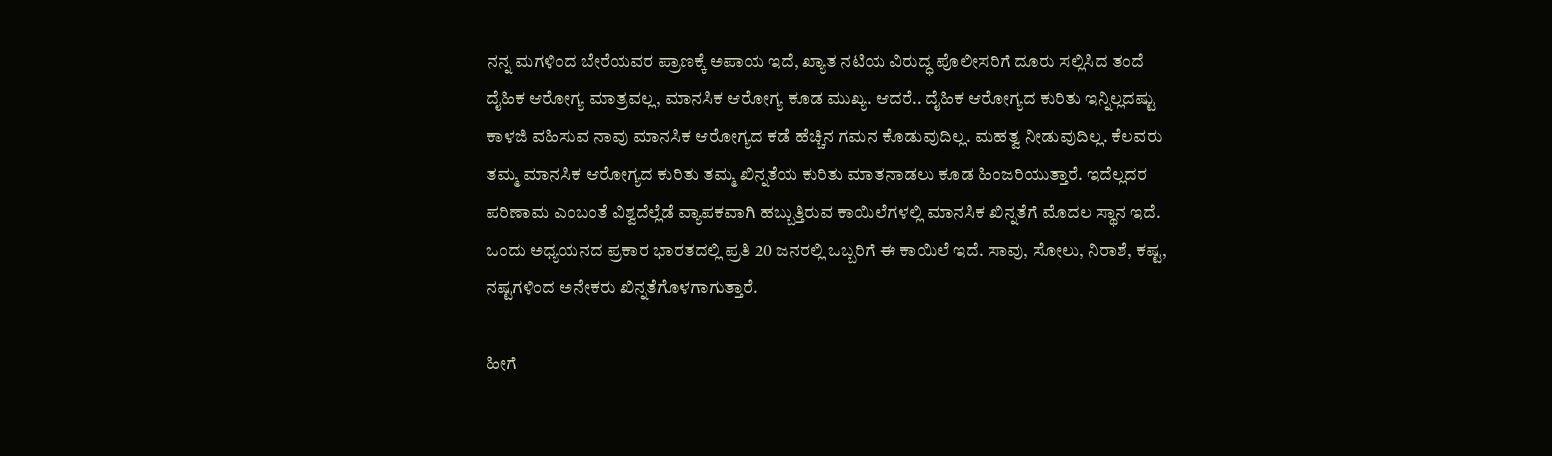ನನ್ನ ಮಗಳಿಂದ ಬೇರೆಯವರ ಪ್ರಾಣಕ್ಕೆ ಅಪಾಯ ಇದೆ, ಖ್ಯಾತ ನಟಿಯ ವಿರುದ್ಧ ಪೊಲೀಸರಿಗೆ ದೂರು ಸಲ್ಲಿಸಿದ ತಂದೆ
ದೈಹಿಕ ಆರೋಗ್ಯ ಮಾತ್ರವಲ್ಲ, ಮಾನಸಿಕ ಆರೋಗ್ಯ ಕೂಡ ಮುಖ್ಯ. ಆದರೆ.. ದೈಹಿಕ ಆರೋಗ್ಯದ ಕುರಿತು ಇನ್ನಿಲ್ಲದಷ್ಟು ಕಾಳಜಿ ವಹಿಸುವ ನಾವು ಮಾನಸಿಕ ಆರೋಗ್ಯದ ಕಡೆ ಹೆಚ್ಚಿನ ಗಮನ ಕೊಡುವುದಿಲ್ಲ. ಮಹತ್ವ ನೀಡುವುದಿಲ್ಲ. ಕೆಲವರು ತಮ್ಮ ಮಾನಸಿಕ ಆರೋಗ್ಯದ ಕುರಿತು ತಮ್ಮ ಖಿನ್ನತೆಯ ಕುರಿತು ಮಾತನಾಡಲು ಕೂಡ ಹಿಂಜರಿಯುತ್ತಾರೆ. ಇದೆಲ್ಲದರ ಪರಿಣಾಮ ಎಂಬಂತೆ ವಿಶ್ವದೆಲ್ಲೆಡೆ ವ್ಯಾಪಕವಾಗಿ ಹಬ್ಬುತ್ತಿರುವ ಕಾಯಿಲೆಗಳಲ್ಲಿ ಮಾನಸಿಕ ಖಿನ್ನತೆಗೆ ಮೊದಲ ಸ್ಥಾನ ಇದೆ.
ಒಂದು ಅಧ್ಯಯನದ ಪ್ರಕಾರ ಭಾರತದಲ್ಲಿ ಪ್ರತಿ 20 ಜನರಲ್ಲಿ ಒಬ್ಬರಿಗೆ ಈ ಕಾಯಿಲೆ ಇದೆ. ಸಾವು, ಸೋಲು, ನಿರಾಶೆ, ಕಷ್ಟ, ನಷ್ಟಗಳಿಂದ ಅನೇಕರು ಖಿನ್ನತೆಗೊಳಗಾಗುತ್ತಾರೆ.

ಹೀಗೆ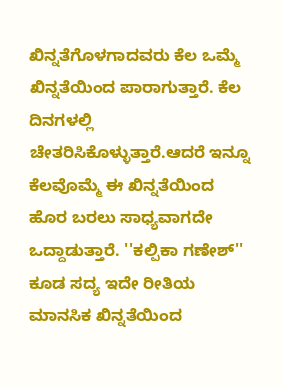ಖಿನ್ನತೆಗೊಳಗಾದವರು ಕೆಲ ಒಮ್ಮೆ ಖಿನ್ನತೆಯಿಂದ ಪಾರಾಗುತ್ತಾರೆ. ಕೆಲ ದಿನಗಳಲ್ಲಿ ಚೇತರಿಸಿಕೊಳ್ಳುತ್ತಾರೆ.ಆದರೆ ಇನ್ನೂ ಕೆಲವೊಮ್ಮೆ ಈ ಖಿನ್ನತೆಯಿಂದ ಹೊರ ಬರಲು ಸಾಧ್ಯವಾಗದೇ ಒದ್ದಾಡುತ್ತಾರೆ. ''ಕಲ್ಪಿಕಾ ಗಣೇಶ್'' ಕೂಡ ಸದ್ಯ ಇದೇ ರೀತಿಯ ಮಾನಸಿಕ ಖಿನ್ನತೆಯಿಂದ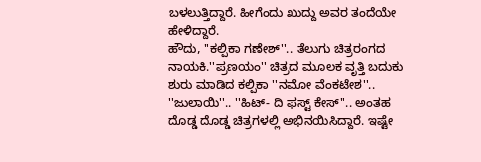ಬಳಲುತ್ತಿದ್ದಾರೆ. ಹೀಗೆಂದು ಖುದ್ದು ಅವರ ತಂದೆಯೇ ಹೇಳಿದ್ದಾರೆ.
ಹೌದು, ''ಕಲ್ಪಿಕಾ ಗಣೇಶ್''.. ತೆಲುಗು ಚಿತ್ರರಂಗದ ನಾಯಕಿ.''ಪ್ರಣಯಂ'' ಚಿತ್ರದ ಮೂಲಕ ವೃತ್ತಿ ಬದುಕು ಶುರು ಮಾಡಿದ ಕಲ್ಪಿಕಾ ''ನಮೋ ವೆಂಕಟೇಶ''.. ''ಜುಲಾಯಿ''.. ''ಹಿಟ್- ದಿ ಫಸ್ಟ್ ಕೇಸ್''.. ಅಂತಹ ದೊಡ್ಡ ದೊಡ್ಡ ಚಿತ್ರಗಳಲ್ಲಿ ಅಭಿನಯಿಸಿದ್ದಾರೆ. ಇಷ್ಟೇ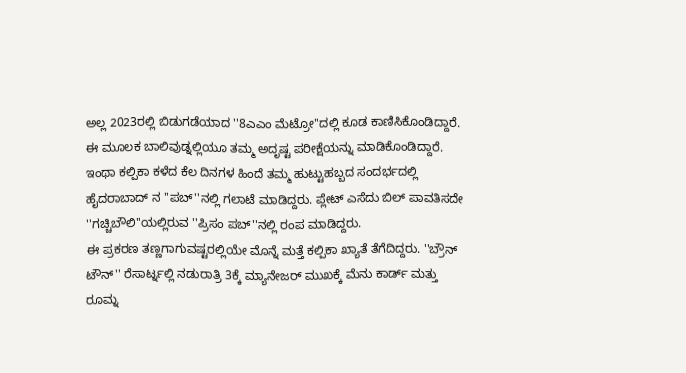ಅಲ್ಲ 2023ರಲ್ಲಿ ಬಿಡುಗಡೆಯಾದ ''8ಎಎಂ ಮೆಟ್ರೋ''ದಲ್ಲಿ ಕೂಡ ಕಾಣಿಸಿಕೊಂಡಿದ್ದಾರೆ. ಈ ಮೂಲಕ ಬಾಲಿವುಡ್ನಲ್ಲಿಯೂ ತಮ್ಮ ಅದೃಷ್ಟ ಪರೀಕ್ಷೆಯನ್ನು ಮಾಡಿಕೊಂಡಿದ್ದಾರೆ.
ಇಂಥಾ ಕಲ್ಪಿಕಾ ಕಳೆದ ಕೆಲ ದಿನಗಳ ಹಿಂದೆ ತಮ್ಮ ಹುಟ್ಟುಹಬ್ಬದ ಸಂದರ್ಭದಲ್ಲಿ ಹೈದರಾಬಾದ್ ನ ''ಪಬ್''ನಲ್ಲಿ ಗಲಾಟೆ ಮಾಡಿದ್ದರು. ಪ್ಲೇಟ್ ಎಸೆದು ಬಿಲ್ ಪಾವತಿಸದೇ ''ಗಚ್ಚಿಬೌಲಿ''ಯಲ್ಲಿರುವ ''ಪ್ರಿಸಂ ಪಬ್''ನಲ್ಲಿ ರಂಪ ಮಾಡಿದ್ದರು.
ಈ ಪ್ರಕರಣ ತಣ್ಣಗಾಗುವಷ್ಟರಲ್ಲಿಯೇ ಮೊನ್ನೆ ಮತ್ತೆ ಕಲ್ಪಿಕಾ ಖ್ಯಾತೆ ತೆಗೆದಿದ್ದರು. ''ಬ್ರೌನ್ ಟೌನ್'' ರೆಸಾರ್ಟ್ನಲ್ಲಿ ನಡುರಾತ್ರಿ 3ಕ್ಕೆ ಮ್ಯಾನೇಜರ್ ಮುಖಕ್ಕೆ ಮೆನು ಕಾರ್ಡ್ ಮತ್ತು ರೂಮ್ನ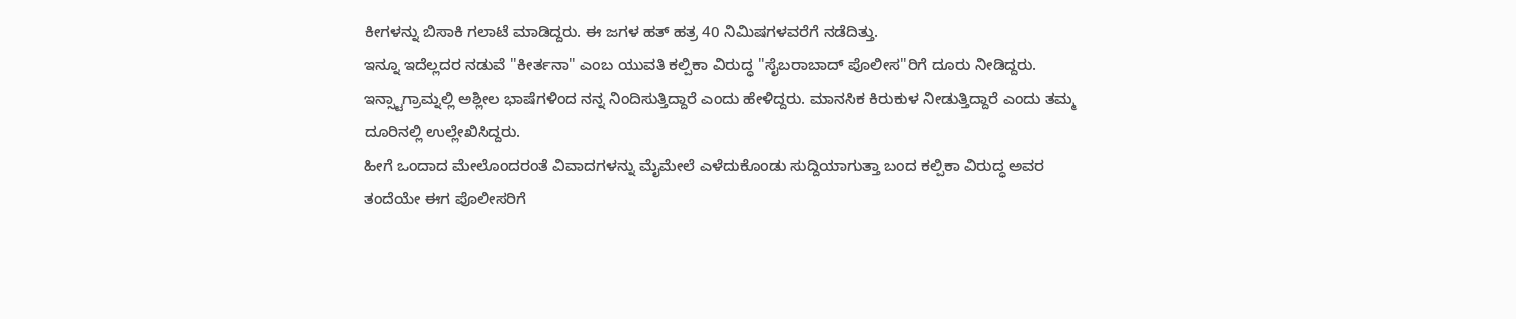ಕೀಗಳನ್ನು ಬಿಸಾಕಿ ಗಲಾಟೆ ಮಾಡಿದ್ದರು. ಈ ಜಗಳ ಹತ್ ಹತ್ರ 40 ನಿಮಿಷಗಳವರೆಗೆ ನಡೆದಿತ್ತು.
ಇನ್ನೂ ಇದೆಲ್ಲದರ ನಡುವೆ ''ಕೀರ್ತನಾ'' ಎಂಬ ಯುವತಿ ಕಲ್ಪಿಕಾ ವಿರುದ್ಧ ''ಸೈಬರಾಬಾದ್ ಪೊಲೀಸ''ರಿಗೆ ದೂರು ನೀಡಿದ್ದರು. ಇನ್ಸ್ಟಾಗ್ರಾಮ್ನಲ್ಲಿ ಅಶ್ಲೀಲ ಭಾಷೆಗಳಿಂದ ನನ್ನ ನಿಂದಿಸುತ್ತಿದ್ದಾರೆ ಎಂದು ಹೇಳಿದ್ದರು. ಮಾನಸಿಕ ಕಿರುಕುಳ ನೀಡುತ್ತಿದ್ದಾರೆ ಎಂದು ತಮ್ಮ ದೂರಿನಲ್ಲಿ ಉಲ್ಲೇಖಿಸಿದ್ದರು.
ಹೀಗೆ ಒಂದಾದ ಮೇಲೊಂದರಂತೆ ವಿವಾದಗಳನ್ನು ಮೈಮೇಲೆ ಎಳೆದುಕೊಂಡು ಸುದ್ದಿಯಾಗುತ್ತಾ ಬಂದ ಕಲ್ಪಿಕಾ ವಿರುದ್ಧ ಅವರ ತಂದೆಯೇ ಈಗ ಪೊಲೀಸರಿಗೆ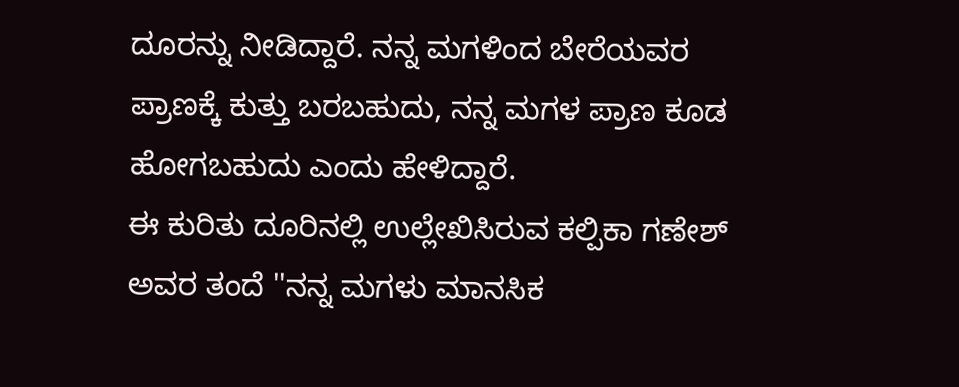ದೂರನ್ನು ನೀಡಿದ್ದಾರೆ. ನನ್ನ ಮಗಳಿಂದ ಬೇರೆಯವರ ಪ್ರಾಣಕ್ಕೆ ಕುತ್ತು ಬರಬಹುದು, ನನ್ನ ಮಗಳ ಪ್ರಾಣ ಕೂಡ ಹೋಗಬಹುದು ಎಂದು ಹೇಳಿದ್ದಾರೆ.
ಈ ಕುರಿತು ದೂರಿನಲ್ಲಿ ಉಲ್ಲೇಖಿಸಿರುವ ಕಲ್ಪಿಕಾ ಗಣೇಶ್ ಅವರ ತಂದೆ ''ನನ್ನ ಮಗಳು ಮಾನಸಿಕ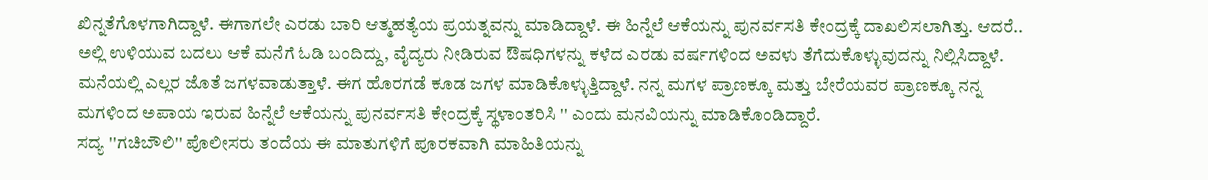ಖಿನ್ನತೆಗೊಳಗಾಗಿದ್ದಾಳೆ. ಈಗಾಗಲೇ ಎರಡು ಬಾರಿ ಆತ್ಮಹತ್ಯೆಯ ಪ್ರಯತ್ನವನ್ನು ಮಾಡಿದ್ದಾಳೆ. ಈ ಹಿನ್ನೆಲೆ ಆಕೆಯನ್ನು ಪುನರ್ವಸತಿ ಕೇಂದ್ರಕ್ಕೆ ದಾಖಲಿಸಲಾಗಿತ್ತು. ಆದರೆ.. ಅಲ್ಲಿ ಉಳಿಯುವ ಬದಲು ಆಕೆ ಮನೆಗೆ ಓಡಿ ಬಂದಿದ್ದು, ವೈದ್ಯರು ನೀಡಿರುವ ಔಷಧಿಗಳನ್ನು ಕಳೆದ ಎರಡು ವರ್ಷಗಳಿಂದ ಅವಳು ತೆಗೆದುಕೊಳ್ಳುವುದನ್ನು ನಿಲ್ಲಿಸಿದ್ದಾಳೆ. ಮನೆಯಲ್ಲಿ ಎಲ್ಲರ ಜೊತೆ ಜಗಳವಾಡುತ್ತಾಳೆ. ಈಗ ಹೊರಗಡೆ ಕೂಡ ಜಗಳ ಮಾಡಿಕೊಳ್ಳುತ್ತಿದ್ದಾಳೆ. ನನ್ನ ಮಗಳ ಪ್ರಾಣಕ್ಕೂ ಮತ್ತು ಬೇರೆಯವರ ಪ್ರಾಣಕ್ಕೂ ನನ್ನ ಮಗಳಿಂದ ಅಪಾಯ ಇರುವ ಹಿನ್ನೆಲೆ ಆಕೆಯನ್ನು ಪುನರ್ವಸತಿ ಕೇಂದ್ರಕ್ಕೆ ಸ್ಥಳಾಂತರಿಸಿ '' ಎಂದು ಮನವಿಯನ್ನು ಮಾಡಿಕೊಂಡಿದ್ದಾರೆ.
ಸದ್ಯ ''ಗಚಿಬೌಲಿ'' ಪೊಲೀಸರು ತಂದೆಯ ಈ ಮಾತುಗಳಿಗೆ ಪೂರಕವಾಗಿ ಮಾಹಿತಿಯನ್ನು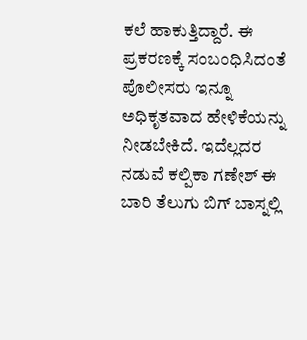ಕಲೆ ಹಾಕುತ್ತಿದ್ದಾರೆ. ಈ ಪ್ರಕರಣಕ್ಕೆ ಸಂಬಂಧಿಸಿದಂತೆ ಪೊಲೀಸರು ಇನ್ನೂ ಅಧಿಕೃತವಾದ ಹೇಳಿಕೆಯನ್ನು ನೀಡಬೇಕಿದೆ. ಇದೆಲ್ಲದರ ನಡುವೆ ಕಲ್ಪಿಕಾ ಗಣೇಶ್ ಈ ಬಾರಿ ತೆಲುಗು ಬಿಗ್ ಬಾಸ್ನಲ್ಲಿ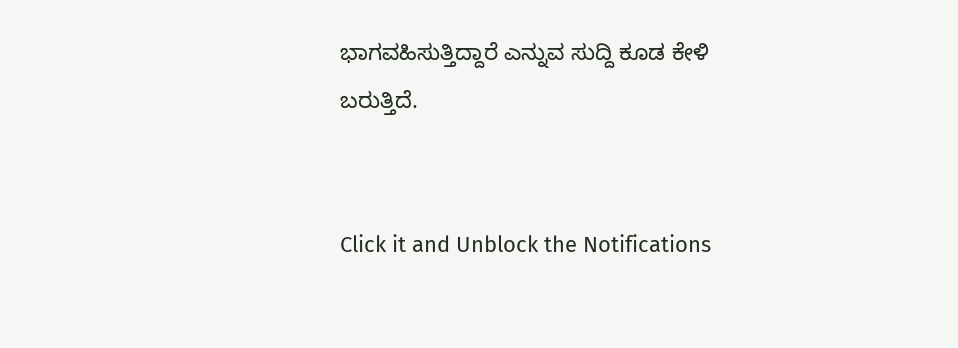ಭಾಗವಹಿಸುತ್ತಿದ್ದಾರೆ ಎನ್ನುವ ಸುದ್ದಿ ಕೂಡ ಕೇಳಿ ಬರುತ್ತಿದೆ.


Click it and Unblock the Notifications